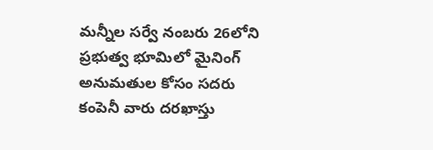మన్నీల సర్వే నంబరు 26లోని ప్రభుత్వ భూమిలో మైనింగ్ అనుమతుల కోసం సదరు కంపెనీ వారు దరఖాస్తు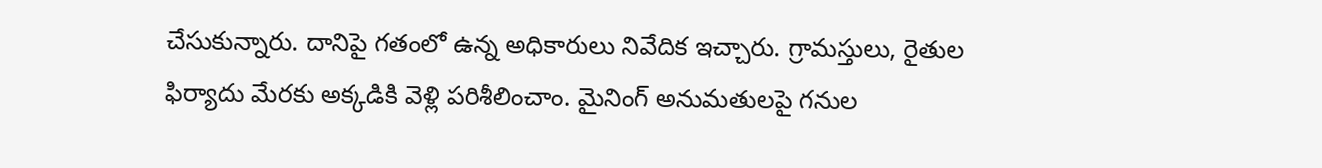చేసుకున్నారు. దానిపై గతంలో ఉన్న అధికారులు నివేదిక ఇచ్చారు. గ్రామస్తులు, రైతుల ఫిర్యాదు మేరకు అక్కడికి వెళ్లి పరిశీలించాం. మైనింగ్ అనుమతులపై గనుల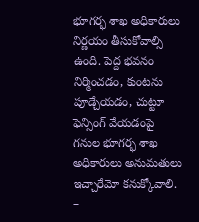భూగర్భ శాఖ అధికారులు నిర్ణయం తీసుకోవాల్సి ఉంది. పెద్ద భవనం నిర్మించడం, కుంటను పూడ్చేయడం, చుట్టూ ఫెన్సింగ్ వేయడంపై గనుల భూగర్భ శాఖ అధికారులు అనుమతులు ఇచ్చారేమో కనుక్కోవాలి.
–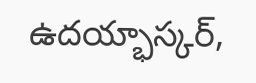ఉదయ్భాస్కర్,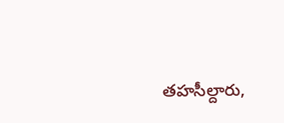తహసీల్దారు,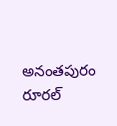అనంతపురం రూరల్